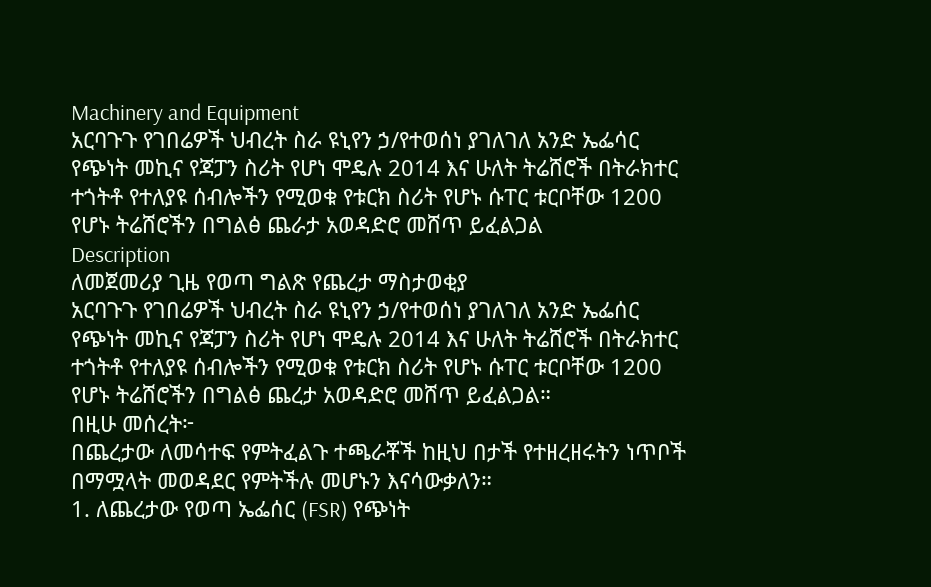Machinery and Equipment
አርባጉጉ የገበሬዎች ህብረት ስራ ዩኒየን ኃ/የተወሰነ ያገለገለ አንድ ኤፌሳር የጭነት መኪና የጃፓን ስሪት የሆነ ሞዴሉ 2014 እና ሁለት ትሬሸሮች በትራክተር ተጎትቶ የተለያዩ ሰብሎችን የሚወቁ የቱርክ ስሪት የሆኑ ሱፐር ቱርቦቸው 1200 የሆኑ ትሬሸሮችን በግልፅ ጨራታ አወዳድሮ መሸጥ ይፈልጋል
Description
ለመጀመሪያ ጊዜ የወጣ ግልጽ የጨረታ ማስታወቂያ
አርባጉጉ የገበሬዎች ህብረት ስራ ዩኒየን ኃ/የተወሰነ ያገለገለ አንድ ኤፌሰር የጭነት መኪና የጃፓን ስሪት የሆነ ሞዴሉ 2014 እና ሁለት ትሬሸሮች በትራክተር ተጎትቶ የተለያዩ ሰብሎችን የሚወቁ የቱርክ ስሪት የሆኑ ሱፐር ቱርቦቸው 1200 የሆኑ ትሬሸሮችን በግልፅ ጨረታ አወዳድሮ መሸጥ ይፈልጋል።
በዚሁ መሰረት፦
በጨረታው ለመሳተፍ የምትፈልጉ ተጫራቾች ከዚህ በታች የተዘረዘሩትን ነጥቦች በማሟላት መወዳደር የምትችሉ መሆኑን እናሳውቃለን።
1. ለጨረታው የወጣ ኤፌሰር (FSR) የጭነት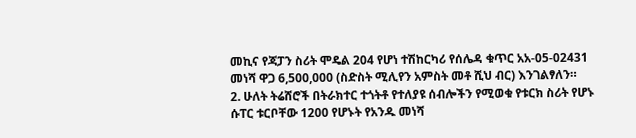መኪና የጃፓን ስሪት ሞዴል 204 የሆነ ተሽከርካሪ የሰሌዳ ቁጥር አአ-05-02431 መነሻ ዋጋ 6,500,000 (ስድስት ሚሊየን አምስት መቶ ሺህ ብር) እንገልፃለን።
2. ሁለት ትሬሸሮች በትራክተር ተጎትቶ የተለያዩ ሰብሎችን የሚወቁ የቱርክ ስሪት የሆኑ ሱፐር ቱርቦቸው 1200 የሆኑት የአንዱ መነሻ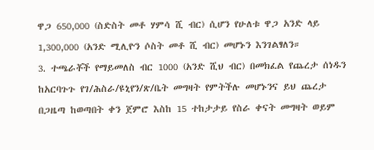ዋጋ 650,000 (ስድስት መቶ ሃምሳ ሺ ብር) ሲሆን የሁለቱ ዋጋ አንድ ላይ 1,300,000 (አንድ ሚሊዮን ሶስት መቶ ሺ ብር) መሆኑን እንገልፃለን።
3. ተጫራቾች የማይመለስ ብር 1000 (አንድ ሺህ ብር) በመክፈል የጨረታ ሰነዱን ከአርባጉጉ የገ/ሕስራ/ዩኒየን/ጽ/ቤት መግዛት የምትችሉ መሆኑንና ይህ ጨረታ በጋዜጣ ከወጣበት ቀን ጀምሮ እስከ 15 ተከታታይ የስራ ቀናት መግዛት ወይም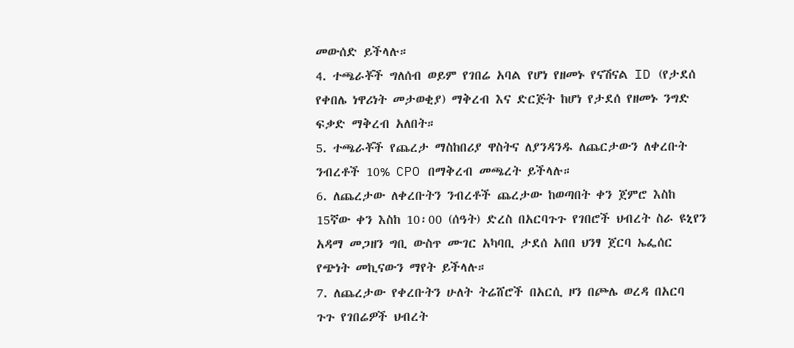መውሰድ ይችላሉ።
4. ተጫራቾች ግለሰብ ወይም የገበሬ አባል የሆነ የዘመኑ የናሽናል ID (የታደሰ የቀበሌ ነዋሪነት መታወቂያ) ማቅረብ እና ድርጅት ከሆነ የታደሰ የዘመኑ ንግድ ፍቃድ ማቅረብ አለበት።
5. ተጫራቾች የጨረታ ማስከበሪያ ዋስትና ለያንዳንዱ ለጨርታውን ለቀረቡት ንብረቶች 10% CPO በማቅረብ መጫረት ይችላሉ።
6. ለጨረታው ለቀረቡትን ንብረቶች ጨረታው ከወጣበት ቀን ጀምሮ እስከ 15ኛው ቀን እስከ 10፡00 (ሰዓት) ድረስ በአርባጉጉ የገበሮች ህብረት ስራ ዩኒየን አዳማ መጋዘን ግቢ ውስጥ ሙገር አካባቢ ታደሰ አበበ ህንፃ ጀርባ ኤፌሰር የጭነት መኪናውን ማየት ይችላሉ።
7. ለጨረታው የቀረቡትን ሁለት ትሬሸሮች በአርሲ ዞን በጮሌ ወረዳ በአርባ ጉጉ የገበሬዎች ህብረት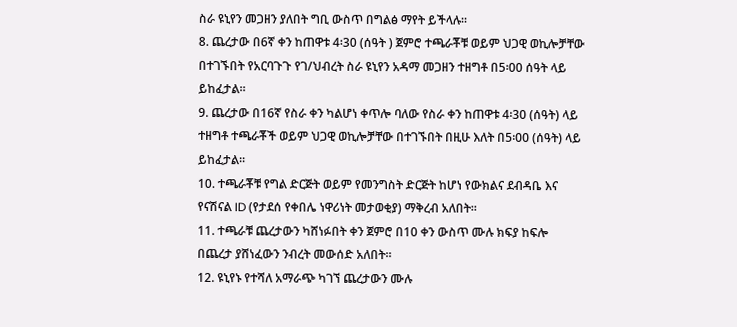ስራ ዩኒየን መጋዘን ያለበት ግቢ ውስጥ በግልፅ ማየት ይችላሉ።
8. ጨረታው በ6ኛ ቀን ከጠዋቱ 4፡30 (ሰዓት ) ጀምሮ ተጫራቾቹ ወይም ህጋዊ ወኪሎቻቸው በተገኙበት የአርባጉጉ የገ/ህብረት ስራ ዩኒየን አዳማ መጋዘን ተዘግቶ በ5፡00 ሰዓት ላይ ይከፈታል።
9. ጨረታው በ16ኛ የስራ ቀን ካልሆነ ቀጥሎ ባለው የስራ ቀን ከጠዋቱ 4፡30 (ሰዓት) ላይ ተዘግቶ ተጫራቾች ወይም ህጋዊ ወኪሎቻቸው በተገኙበት በዚሁ እለት በ5፡00 (ሰዓት) ላይ ይከፈታል።
10. ተጫራቾቹ የግል ድርጅት ወይም የመንግስት ድርጅት ከሆነ የውክልና ደብዳቤ እና የናሽናል ID (የታደሰ የቀበሌ ነዋሪነት መታወቂያ) ማቅረብ አለበት።
11. ተጫራቹ ጨረታውን ካሸነፉበት ቀን ጀምሮ በ10 ቀን ውስጥ ሙሉ ክፍያ ከፍሎ በጨረታ ያሸነፈውን ንብረት መውሰድ አለበት።
12. ዩኒየኑ የተሻለ አማራጭ ካገኘ ጨረታውን ሙሉ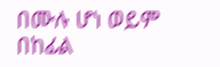በሙሉ ሆነ ወይም በከፊል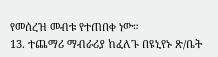የመሰረዝ መብቱ የተጠበቀ ነው።
13. ተጨማሪ ማብራሪያ ከፈለጉ በዩኒየኑ ጽ/ቤት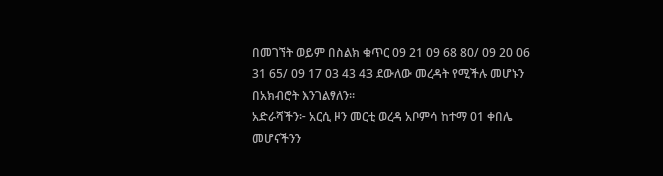በመገኘት ወይም በስልክ ቁጥር 09 21 09 68 80/ 09 20 06 31 65/ 09 17 03 43 43 ደውለው መረዳት የሚችሉ መሆኑን በአክብሮት እንገልፃለን።
አድራሻችን፦ አርሲ ዞን መርቲ ወረዳ አቦምሳ ከተማ 01 ቀበሌ መሆናችንን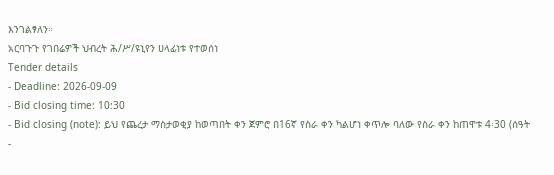እንገልፃለን።
አርባጉጉ የገበሬዎች ህብረት ሕ/ሥ/ዩኒየን ሀላፊነቱ የተወሰነ
Tender details
- Deadline: 2026-09-09
- Bid closing time: 10:30
- Bid closing (note): ይህ የጨረታ ማስታወቂያ ከወጣበት ቀን ጀምሮ በ16ኛ የስራ ቀን ካልሆነ ቀጥሎ ባለው የስራ ቀን ከጠዋቱ 4፡30 (ሰዓት
-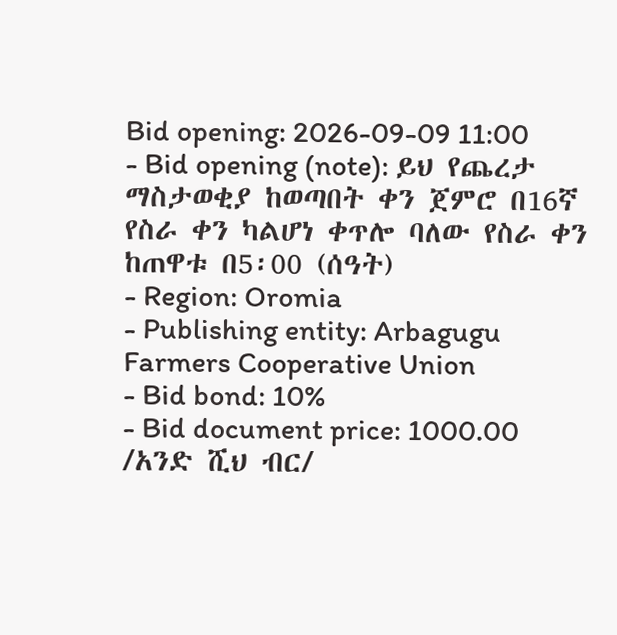Bid opening: 2026-09-09 11:00
- Bid opening (note): ይህ የጨረታ ማስታወቂያ ከወጣበት ቀን ጀምሮ በ16ኛ የስራ ቀን ካልሆነ ቀጥሎ ባለው የስራ ቀን ከጠዋቱ በ5፡00 (ሰዓት)
- Region: Oromia
- Publishing entity: Arbagugu Farmers Cooperative Union
- Bid bond: 10%
- Bid document price: 1000.00 /አንድ ሺህ ብር/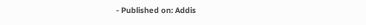- Published on: Addis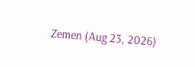Zemen (Aug 23, 2026)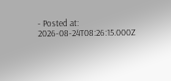- Posted at: 2026-08-24T08:26:15.000Z